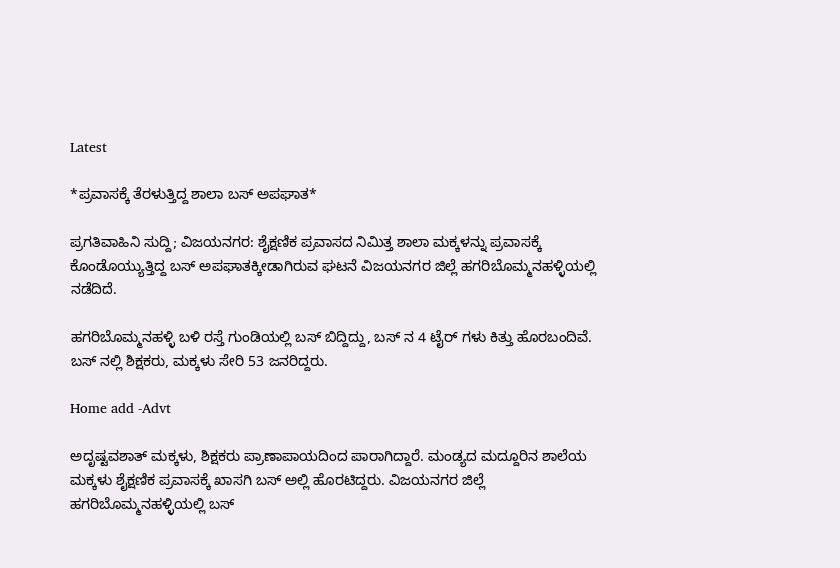Latest

*ಪ್ರವಾಸಕ್ಕೆ ತೆರಳುತ್ತಿದ್ದ ಶಾಲಾ ಬಸ್ ಅಪಘಾತ*

ಪ್ರಗತಿವಾಹಿನಿ ಸುದ್ದಿ; ವಿಜಯನಗರ: ಶೈಕ್ಷಣಿಕ ಪ್ರವಾಸದ ನಿಮಿತ್ತ ಶಾಲಾ ಮಕ್ಕಳನ್ನು ಪ್ರವಾಸಕ್ಕೆ ಕೊಂಡೊಯ್ಯುತ್ತಿದ್ದ ಬಸ್ ಅಪಘಾತಕ್ಕೀಡಾಗಿರುವ ಘಟನೆ ವಿಜಯನಗರ ಜಿಲ್ಲೆ ಹಗರಿಬೊಮ್ಮನಹಳ್ಳಿಯಲ್ಲಿ ನಡೆದಿದೆ.

ಹಗರಿಬೊಮ್ಮನಹಳ್ಳಿ ಬಳಿ ರಸ್ತೆ ಗುಂಡಿಯಲ್ಲಿ ಬಸ್ ಬಿದ್ದಿದ್ದು, ಬಸ್ ನ 4 ಟೈರ್ ಗಳು ಕಿತ್ತು ಹೊರಬಂದಿವೆ. ಬಸ್ ನಲ್ಲಿ ಶಿಕ್ಷಕರು, ಮಕ್ಕಳು ಸೇರಿ 53 ಜನರಿದ್ದರು.

Home add -Advt

ಅದೃಷ್ಟವಶಾತ್ ಮಕ್ಕಳು, ಶಿಕ್ಷಕರು ಪ್ರಾಣಾಪಾಯದಿಂದ ಪಾರಾಗಿದ್ದಾರೆ. ಮಂಡ್ಯದ ಮದ್ದೂರಿನ ಶಾಲೆಯ ಮಕ್ಕಳು ಶೈಕ್ಷಣಿಕ ಪ್ರವಾಸಕ್ಕೆ ಖಾಸಗಿ ಬಸ್ ಅಲ್ಲಿ ಹೊರಟಿದ್ದರು. ವಿಜಯನಗರ ಜಿಲ್ಲೆ ಹಗರಿಬೊಮ್ಮನಹಳ್ಳಿಯಲ್ಲಿ ಬಸ್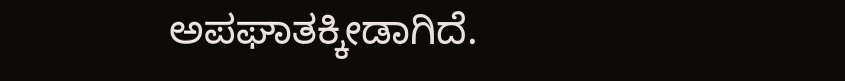ಅಪಘಾತಕ್ಕೀಡಾಗಿದೆ.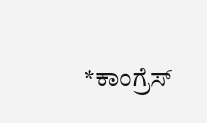*ಕಾಂಗ್ರೆಸ್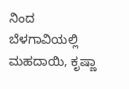ನಿಂದ ಬೆಳಗಾವಿಯಲ್ಲಿ ಮಹದಾಯಿ, ಕೃಷ್ಣಾ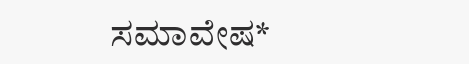ಸಮಾವೇಷ*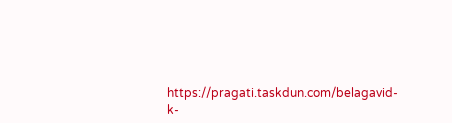https://pragati.taskdun.com/belagavid-k-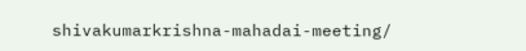shivakumarkrishna-mahadai-meeting/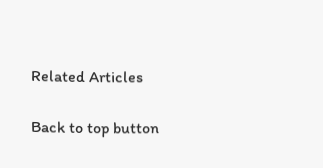Related Articles

Back to top button